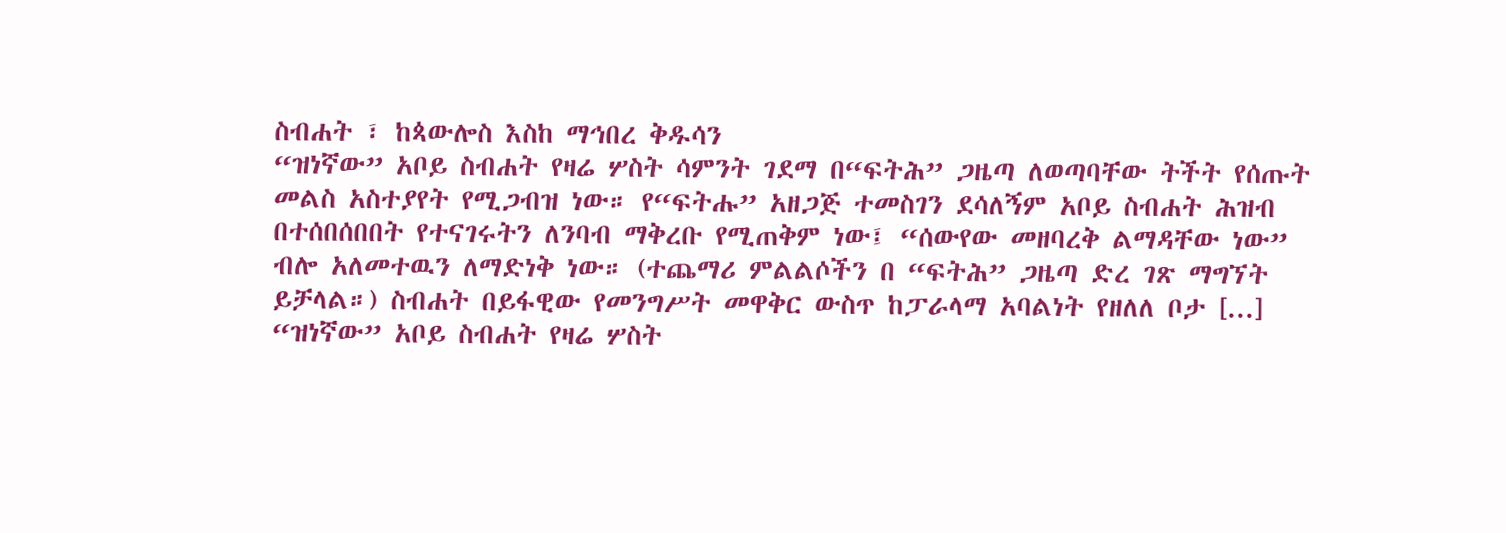ስብሐት ፣ ከጳውሎስ እስከ ማኅበረ ቅዱሳን
“ዝነኛው” አቦይ ስብሐት የዛሬ ሦስት ሳምንት ገደማ በ“ፍትሕ” ጋዜጣ ለወጣባቸው ትችት የሰጡት መልስ አስተያየት የሚጋብዝ ነው። የ“ፍትሑ” አዘጋጅ ተመስገን ደሳለኝም አቦይ ስብሐት ሕዝብ በተሰበሰበበት የተናገሩትን ለንባብ ማቅረቡ የሚጠቅም ነው፤ “ሰውየው መዘባረቅ ልማዳቸው ነው” ብሎ አለመተዉን ለማድነቅ ነው። (ተጨማሪ ምልልሶችን በ “ፍትሕ” ጋዜጣ ድረ ገጽ ማግኘት ይቻላል።) ስብሐት በይፋዊው የመንግሥት መዋቅር ውስጥ ከፓራላማ አባልነት የዘለለ ቦታ [...]
“ዝነኛው” አቦይ ስብሐት የዛሬ ሦስት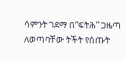ሳምንት ገደማ በ“ፍትሕ” ጋዜጣ ለወጣባቸው ትችት የሰጡት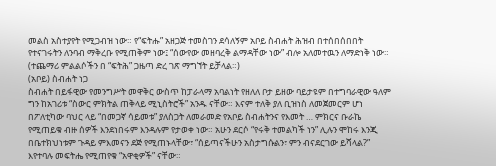መልስ አስተያየት የሚጋብዝ ነው። የ“ፍትሑ” አዘጋጅ ተመስገን ደሳለኝም አቦይ ስብሐት ሕዝብ በተሰበሰበበት የተናገሩትን ለንባብ ማቅረቡ የሚጠቅም ነው፤ “ሰውየው መዘባረቅ ልማዳቸው ነው” ብሎ አለመተዉን ለማድነቅ ነው። (ተጨማሪ ምልልሶችን በ “ፍትሕ” ጋዜጣ ድረ ገጽ ማግኘት ይቻላል።)
(አቦይ) ስብሐት ነጋ
ስብሐት በይፋዊው የመንግሥት መዋቅር ውስጥ ከፓራላማ አባልነት የዘለለ ቦታ ይዘው ባይታዩም በተግባራዊው ዓለም ግን ከአገሪቱ “ስውር ምክትል ጠቅላይ ሚኒስትሮች” አንዱ ናቸው። እናም ተለቅ ያለ ቢዝነስ ለመጀመርም ሆነ በፖለቲካው ባህር ላይ “በመጋኛ ሳይመቱ” ያለስጋት ለመራመድ የአቦይ ስብሐትንና የእመት … ምክርና ቡራኬ የሚጠይቁ ብዙ ሰዎች እንደነበሩም እንዳሉም የታወቀ ነው። አሁን ደርሶ “የሩቅ ተመልካች ነን” ሊሉን ሞከሩ እንጂ በቤተክህነቱም ጉዳይ ምእመናን ደጅ የሚጠኑላቸው፣ “ሰይጣናችሁን አስታግሱልን፣ ምን ብናደርገው ይሻላል?” እየተባሉ መፍትሔ የሚጠየቁ “አዋቂዎች” ናቸው።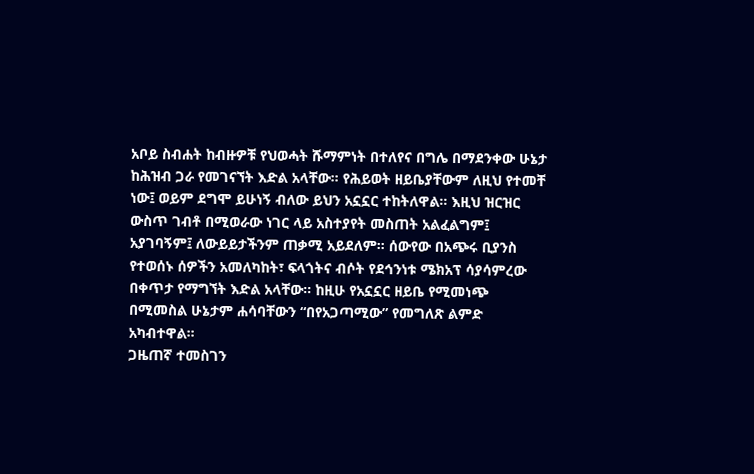አቦይ ስብሐት ከብዙዎቹ የህወሓት ሹማምነት በተለየና በግሌ በማደንቀው ሁኔታ ከሕዝብ ጋራ የመገናኘት እድል አላቸው። የሕይወት ዘይቤያቸውም ለዚህ የተመቸ ነው፤ ወይም ደግሞ ይሁነኝ ብለው ይህን አኗኗር ተከትለዋል። እዚህ ዝርዝር ውስጥ ገብቶ በሚወራው ነገር ላይ አስተያየት መስጠት አልፈልግም፤ አያገባኝም፤ ለውይይታችንም ጠቃሚ አይደለም። ሰውየው በአጭሩ ቢያንስ የተወሰኑ ሰዎችን አመለካከት፣ ፍላጎትና ብሶት የደኅንነቱ ሜክአፕ ሳያሳምረው በቀጥታ የማግኘት እድል አላቸው። ከዚሁ የአኗኗር ዘይቤ የሚመነጭ በሚመስል ሁኔታም ሐሳባቸውን “በየአጋጣሚው” የመግለጽ ልምድ አካብተዋል።
ጋዜጠኛ ተመስገን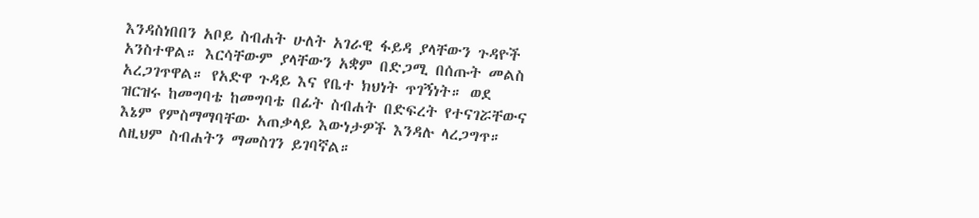እንዳስነበበን አቦይ ስብሐት ሁለት አገራዊ ፋይዳ ያላቸውን ጉዳዮች አንስተዋል። እርሳቸውም ያላቸውን አቋም በድጋሚ በሰጡት መልስ አረጋገጥዋል። የአድዋ ጉዳይ እና የቤተ ክህነት ጥገኝነት። ወደ ዝርዝሩ ከመግባቴ ከመግባቴ በፊት ስብሐት በድፍረት የተናገሯቸውና እኔም የምስማማባቸው አጠቃላይ እውነታዎች እንዳሉ ላረጋግጥ። ለዚህም ስብሐትን ማመስገን ይገባኛል።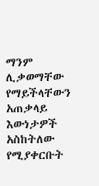ማንም ሊቃወማቸው የማይችላቸውን አጠቃላይ እውነታዎች አስከትለው የሚያቀርቡት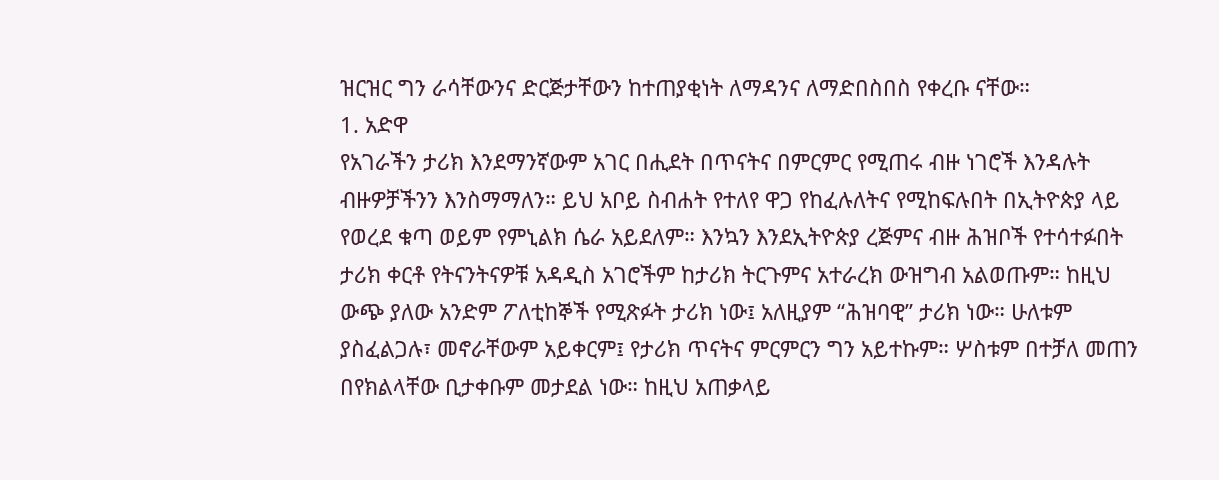ዝርዝር ግን ራሳቸውንና ድርጅታቸውን ከተጠያቂነት ለማዳንና ለማድበስበስ የቀረቡ ናቸው።
1. አድዋ
የአገራችን ታሪክ እንደማንኛውም አገር በሒደት በጥናትና በምርምር የሚጠሩ ብዙ ነገሮች እንዳሉት ብዙዎቻችንን እንስማማለን። ይህ አቦይ ስብሐት የተለየ ዋጋ የከፈሉለትና የሚከፍሉበት በኢትዮጵያ ላይ የወረደ ቁጣ ወይም የምኒልክ ሴራ አይደለም። እንኳን እንደኢትዮጵያ ረጅምና ብዙ ሕዝቦች የተሳተፉበት ታሪክ ቀርቶ የትናንትናዎቹ አዳዲስ አገሮችም ከታሪክ ትርጉምና አተራረክ ውዝግብ አልወጡም። ከዚህ ውጭ ያለው አንድም ፖለቲከኞች የሚጽፉት ታሪክ ነው፤ አለዚያም “ሕዝባዊ” ታሪክ ነው። ሁለቱም ያስፈልጋሉ፣ መኖራቸውም አይቀርም፤ የታሪክ ጥናትና ምርምርን ግን አይተኩም። ሦስቱም በተቻለ መጠን በየክልላቸው ቢታቀቡም መታደል ነው። ከዚህ አጠቃላይ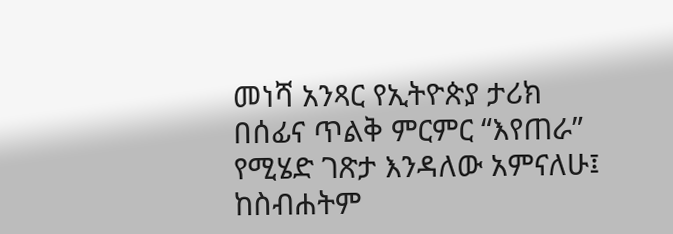መነሻ አንጻር የኢትዮጵያ ታሪክ በሰፊና ጥልቅ ምርምር “እየጠራ” የሚሄድ ገጽታ እንዳለው አምናለሁ፤ ከስብሐትም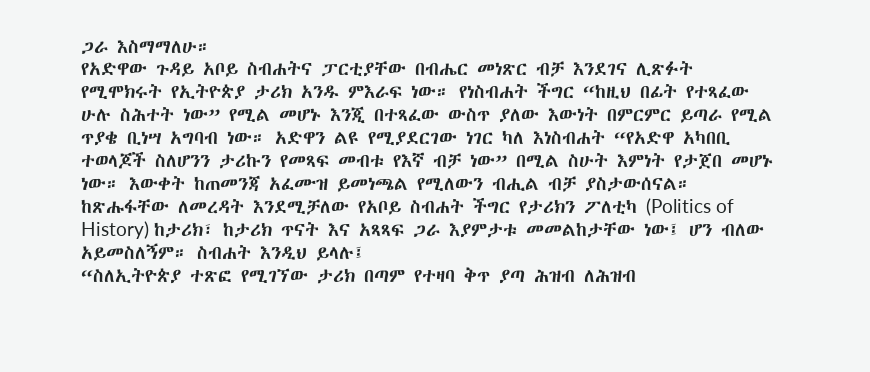ጋራ እስማማለሁ።
የአድዋው ጉዳይ አቦይ ስብሐትና ፓርቲያቸው በብሔር መነጽር ብቻ እንደገና ሊጽፉት የሚሞክሩት የኢትዮጵያ ታሪክ አንዱ ምእራፍ ነው። የነስብሐት ችግር “ከዚህ በፊት የተጻፈው ሁሉ ስሕተት ነው” የሚል መሆኑ እንጂ በተጻፈው ውስጥ ያለው እውነት በምርምር ይጣራ የሚል ጥያቄ ቢነሣ አግባብ ነው። አድዋን ልዩ የሚያደርገው ነገር ካለ እነስብሐት “የአድዋ አካበቢ ተወላጆች ስለሆንን ታሪኩን የመጻፍ መብቱ የእኛ ብቻ ነው” በሚል ስሁት እምነት የታጀበ መሆኑ ነው። እውቀት ከጠመንጃ አፈሙዝ ይመነጫል የሚለውን ብሒል ብቻ ያስታውሰናል።
ከጽሑፋቸው ለመረዳት እንደሚቻለው የአቦይ ስብሐት ችግር የታሪክን ፖለቲካ (Politics of History) ከታሪክ፣ ከታሪክ ጥናት እና አጻጻፍ ጋራ እያምታቱ መመልከታቸው ነው፤ ሆን ብለው አይመስለኝም። ስብሐት እንዲህ ይላሉ፤
“ስለኢትዮጵያ ተጽፎ የሚገኘው ታሪክ በጣም የተዛባ ቅጥ ያጣ ሕዝብ ለሕዝብ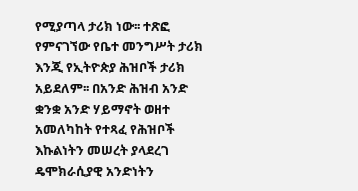የሚያጣላ ታሪክ ነው፡፡ ተጽፎ የምናገኘው የቤተ መንግሥት ታሪክ እንጂ የኢትዮጵያ ሕዝቦች ታሪክ አይደለም፡፡ በአንድ ሕዝብ አንድ ቋንቋ አንድ ሃይማኖት ወዘተ አመለካከት የተጻፈ የሕዝቦች እኩልነትን መሠረት ያላደረገ ዴሞክራሲያዊ አንድነትን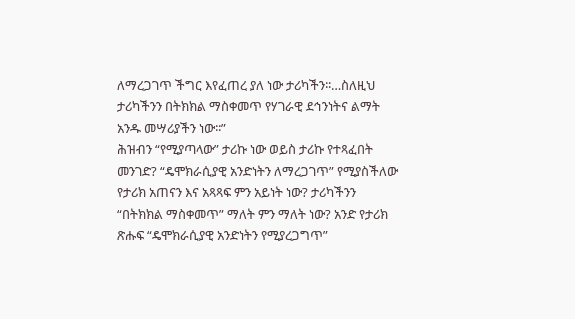ለማረጋገጥ ችግር እየፈጠረ ያለ ነው ታሪካችን፡፡…ስለዚህ ታሪካችንን በትክክል ማስቀመጥ የሃገራዊ ደኅንነትና ልማት አንዱ መሣሪያችን ነው፡፡”
ሕዝብን “የሚያጣላው” ታሪኩ ነው ወይስ ታሪኩ የተጻፈበት መንገድ? “ዴሞክራሲያዊ አንድነትን ለማረጋገጥ” የሚያስችለው የታሪክ አጠናን እና አጻጻፍ ምን አይነት ነው? ታሪካችንን “በትክክል ማስቀመጥ” ማለት ምን ማለት ነው? አንድ የታሪክ ጽሑፍ “ዴሞክራሲያዊ አንድነትን የሚያረጋግጥ”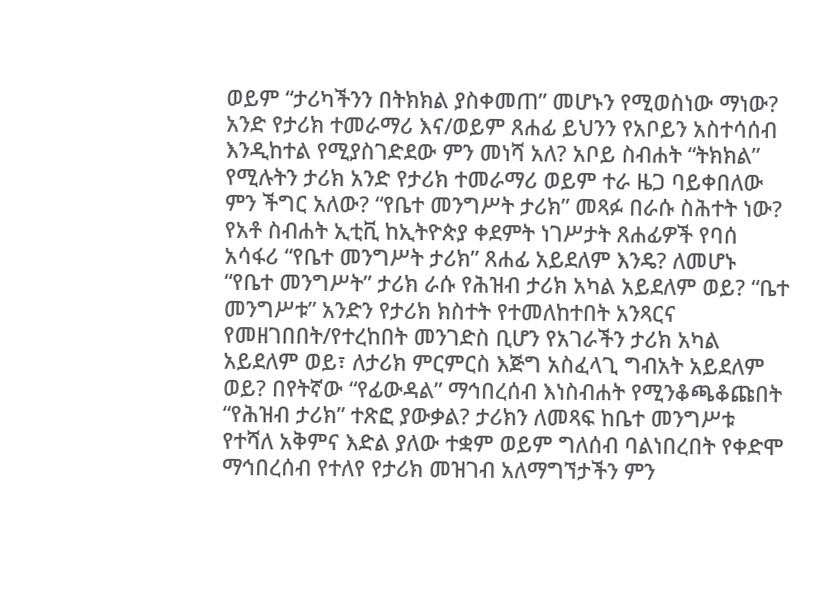ወይም “ታሪካችንን በትክክል ያስቀመጠ” መሆኑን የሚወስነው ማነው? አንድ የታሪክ ተመራማሪ እና/ወይም ጸሐፊ ይህንን የአቦይን አስተሳሰብ እንዲከተል የሚያስገድደው ምን መነሻ አለ? አቦይ ስብሐት “ትክክል” የሚሉትን ታሪክ አንድ የታሪክ ተመራማሪ ወይም ተራ ዜጋ ባይቀበለው ምን ችግር አለው? “የቤተ መንግሥት ታሪክ” መጻፉ በራሱ ስሕተት ነው? የአቶ ስብሐት ኢቲቪ ከኢትዮጵያ ቀደምት ነገሥታት ጸሐፊዎች የባሰ አሳፋሪ “የቤተ መንግሥት ታሪክ” ጸሐፊ አይደለም እንዴ? ለመሆኑ “የቤተ መንግሥት” ታሪክ ራሱ የሕዝብ ታሪክ አካል አይደለም ወይ? “ቤተ መንግሥቱ” አንድን የታሪክ ክስተት የተመለከተበት አንጻርና የመዘገበበት/የተረከበት መንገድስ ቢሆን የአገራችን ታሪክ አካል አይደለም ወይ፣ ለታሪክ ምርምርስ እጅግ አስፈላጊ ግብአት አይደለም ወይ? በየትኛው “የፊውዳል” ማኅበረሰብ እነስብሐት የሚንቆጫቆጩበት “የሕዝብ ታሪክ” ተጽፎ ያውቃል? ታሪክን ለመጻፍ ከቤተ መንግሥቱ የተሻለ አቅምና እድል ያለው ተቋም ወይም ግለሰብ ባልነበረበት የቀድሞ ማኅበረሰብ የተለየ የታሪክ መዝገብ አለማግኘታችን ምን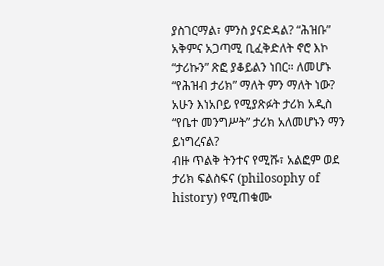ያስገርማል፣ ምንስ ያናድዳል? “ሕዝቡ” አቅምና አጋጣሚ ቢፈቅድለት ኖሮ እኮ “ታሪኩን” ጽፎ ያቆይልን ነበር። ለመሆኑ “የሕዝብ ታሪክ” ማለት ምን ማለት ነው? አሁን እነአቦይ የሚያጽፉት ታሪክ አዲስ “የቤተ መንግሥት” ታሪክ አለመሆኑን ማን ይነግረናል?
ብዙ ጥልቅ ትንተና የሚሹ፣ አልፎም ወደ ታሪክ ፍልስፍና (philosophy of history) የሚጠቁሙ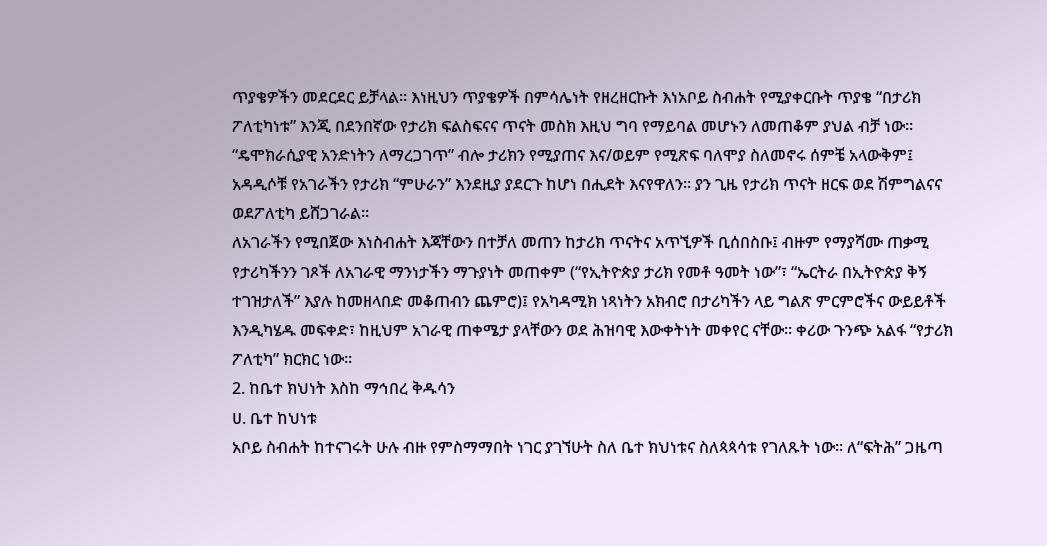ጥያቄዎችን መደርደር ይቻላል። እነዚህን ጥያቄዎች በምሳሌነት የዘረዘርኩት እነአቦይ ስብሐት የሚያቀርቡት ጥያቄ “በታሪክ ፖለቲካነቱ” እንጂ በደንበኛው የታሪክ ፍልስፍናና ጥናት መስክ እዚህ ግባ የማይባል መሆኑን ለመጠቆም ያህል ብቻ ነው። “ዴሞክራሲያዊ አንድነትን ለማረጋገጥ” ብሎ ታሪክን የሚያጠና እና/ወይም የሚጽፍ ባለሞያ ስለመኖሩ ሰምቼ አላውቅም፤ አዳዲሶቹ የአገራችን የታሪክ “ምሁራን” እንደዚያ ያደርጉ ከሆነ በሒደት እናየዋለን። ያን ጊዜ የታሪክ ጥናት ዘርፍ ወደ ሽምግልናና ወደፖለቲካ ይሸጋገራል።
ለአገራችን የሚበጀው እነስብሐት እጃቸውን በተቻለ መጠን ከታሪክ ጥናትና አጥኚዎች ቢሰበስቡ፤ ብዙም የማያሻሙ ጠቃሚ የታሪካችንን ገጾች ለአገራዊ ማንነታችን ማጉያነት መጠቀም (“የኢትዮጵያ ታሪክ የመቶ ዓመት ነው”፣ “ኤርትራ በኢትዮጵያ ቅኝ ተገዝታለች” እያሉ ከመዘላበድ መቆጠብን ጨምሮ)፤ የአካዳሚክ ነጻነትን አክብሮ በታሪካችን ላይ ግልጽ ምርምሮችና ውይይቶች እንዲካሄዱ መፍቀድ፣ ከዚህም አገራዊ ጠቀሜታ ያላቸውን ወደ ሕዝባዊ እውቀትነት መቀየር ናቸው። ቀሪው ጉንጭ አልፋ “የታሪክ ፖለቲካ” ክርክር ነው።
2. ከቤተ ክህነት እስከ ማኅበረ ቅዱሳን
ሀ. ቤተ ከህነቱ
አቦይ ስብሐት ከተናገሩት ሁሉ ብዙ የምስማማበት ነገር ያገኘሁት ስለ ቤተ ክህነቱና ስለጳጳሳቱ የገለጹት ነው። ለ“ፍትሕ” ጋዜጣ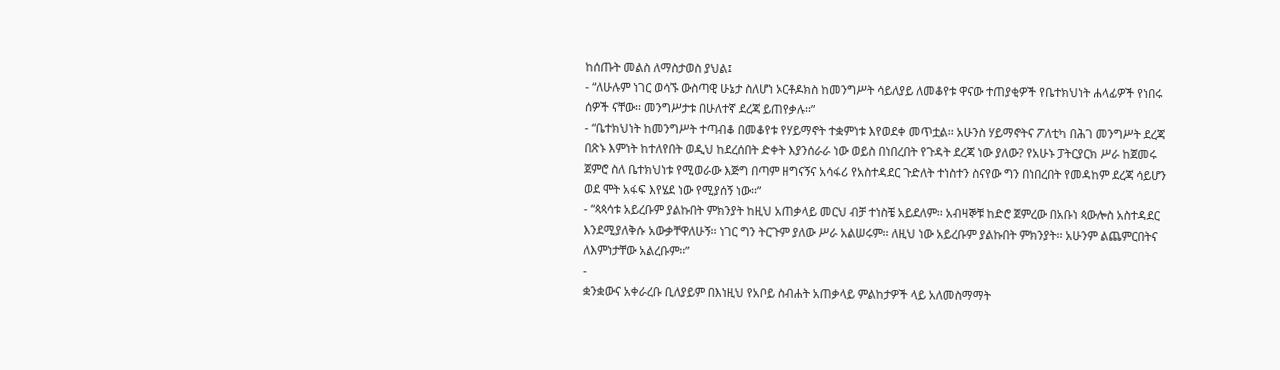ከሰጡት መልስ ለማስታወስ ያህል፤
- “ለሁሉም ነገር ወሳኙ ውስጣዊ ሁኔታ ስለሆነ ኦርቶዶክስ ከመንግሥት ሳይለያይ ለመቆየቱ ዋናው ተጠያቂዎች የቤተክህነት ሐላፊዎች የነበሩ ሰዎች ናቸው፡፡ መንግሥታቱ በሁለተኛ ደረጃ ይጠየቃሉ፡፡”
- “ቤተክህነት ከመንግሥት ተጣብቆ በመቆየቱ የሃይማኖት ተቋምነቱ እየወደቀ መጥቷል፡፡ አሁንስ ሃይማኖትና ፖለቲካ በሕገ መንግሥት ደረጃ በጽኑ እምነት ከተለየበት ወዲህ ከደረሰበት ድቀት እያንሰራራ ነው ወይስ በነበረበት የጉዳት ደረጃ ነው ያለው? የአሁኑ ፓትርያርክ ሥራ ከጀመሩ ጀምሮ ስለ ቤተክህነቱ የሚወራው እጅግ በጣም ዘግናኝና አሳፋሪ የአስተዳደር ጉድለት ተነስተን ስናየው ግን በነበረበት የመዳከም ደረጃ ሳይሆን ወደ ሞት አፋፍ እየሄደ ነው የሚያሰኝ ነው፡፡”
- “ጳጳሳቱ አይረቡም ያልኩበት ምክንያት ከዚህ አጠቃላይ መርህ ብቻ ተነስቼ አይደለም፡፡ አብዛኞቹ ከድሮ ጀምረው በአቡነ ጳውሎስ አስተዳደር እንደሚያለቅሱ አውቃቸዋለሁኝ፡፡ ነገር ግን ትርጉም ያለው ሥራ አልሠሩም፡፡ ለዚህ ነው አይረቡም ያልኩበት ምክንያት፡፡ አሁንም ልጨምርበትና ለእምነታቸው አልረቡም፡፡”
-
ቋንቋውና አቀራረቡ ቢለያይም በእነዚህ የአቦይ ስብሐት አጠቃላይ ምልከታዎች ላይ አለመስማማት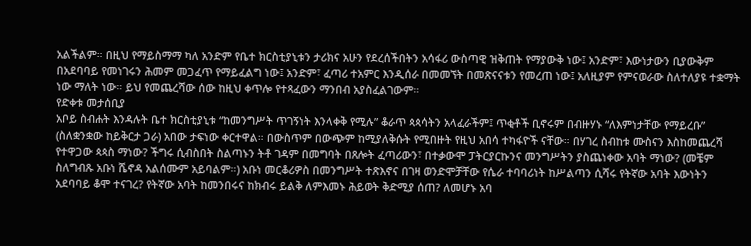አልችልም። በዚህ የማይስማማ ካለ አንድም የቤተ ክርስቲያኒቱን ታሪክና አሁን የደረሰችበትን አሳፋሪ ውስጣዊ ዝቅጠት የማያውቅ ነው፤ አንድም፣ እውነታውን ቢያውቅም በአደባባይ የመነገሩን ሕመም መጋፈጥ የማይፈልግ ነው፤ አንድም፣ ፈጣሪ ተአምር እንዲሰራ በመመኘት በመጽናናቱን የመረጠ ነው፤ አለዚያም የምናወራው ስለተለያዩ ተቋማት ነው ማለት ነው። ይህ የመጨረሻው ሰው ከዚህ ቀጥሎ የተጻፈውን ማንበብ አያስፈልገውም።
የድቀቱ መታሰቢያ
አቦይ ስብሐት እንዳሉት ቤተ ክርስቲያኒቱ “ከመንግሥት ጥገኝነት እንላቀቅ የሚሉ” ቆራጥ ጳጳሳትን አላፈራችም፤ ጥቂቶች ቢኖሩም በብዙሃኑ “ለእምነታቸው የማይረቡ” (ስለቋንቋው ከይቅርታ ጋራ) አበው ታፍነው ቀርተዋል። በውስጥም በውጭም ከሚያለቅሱት የሚበዙት የዚህ አበሳ ተካፋዮች ናቸው። በሃገረ ስብከቱ ሙስናን እስከመጨረሻ የተዋጋው ጳጳስ ማነው? ችግሩ ሲብስበት ስልጣኑን ትቶ ገዳም በመግባት በጸሎት ፈጣሪውን፣ በተቃውሞ ፓትርያርኩንና መንግሥትን ያስጨነቀው አባት ማነው? (መቼም ስለግብጹ አቡነ ሼኖዳ አልሰሙም አይባልም።) አቡነ መርቆሪዎስ በመንግሥት ተጽእኖና በገዛ ወንድሞቻቸው የሴራ ተባባሪነት ከሥልጣን ሲሻሩ የትኛው አባት እውነትን አደባባይ ቆሞ ተናገረ? የትኛው አባት ከመንበሩና ከክብሩ ይልቅ ለምእመኑ ሕይወት ቅድሚያ ሰጠ? ለመሆኑ አባ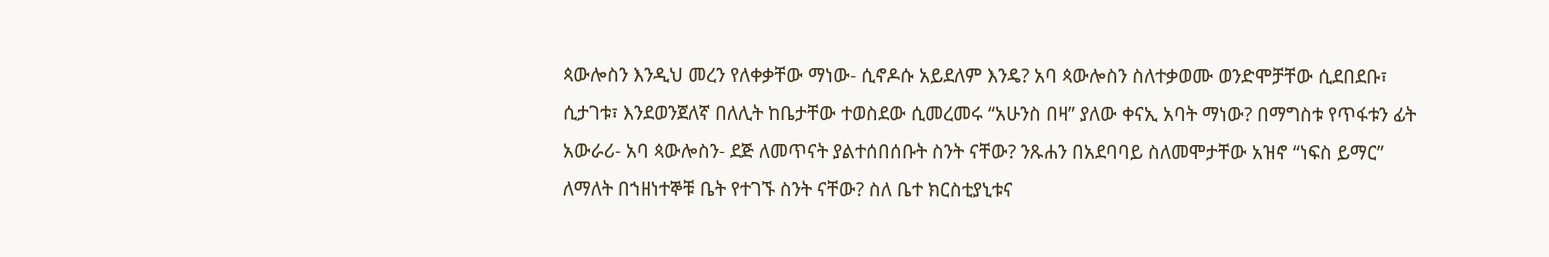ጳውሎስን እንዲህ መረን የለቀቃቸው ማነው- ሲኖዶሱ አይደለም እንዴ? አባ ጳውሎስን ስለተቃወሙ ወንድሞቻቸው ሲደበደቡ፣ ሲታገቱ፣ እንደወንጀለኛ በለሊት ከቤታቸው ተወስደው ሲመረመሩ “አሁንስ በዛ” ያለው ቀናኢ አባት ማነው? በማግስቱ የጥፋቱን ፊት አውራሪ- አባ ጳውሎስን- ደጅ ለመጥናት ያልተሰበሰቡት ስንት ናቸው? ንጹሐን በአደባባይ ስለመሞታቸው አዝኖ “ነፍስ ይማር” ለማለት በኀዘነተኞቹ ቤት የተገኙ ስንት ናቸው? ስለ ቤተ ክርስቲያኒቱና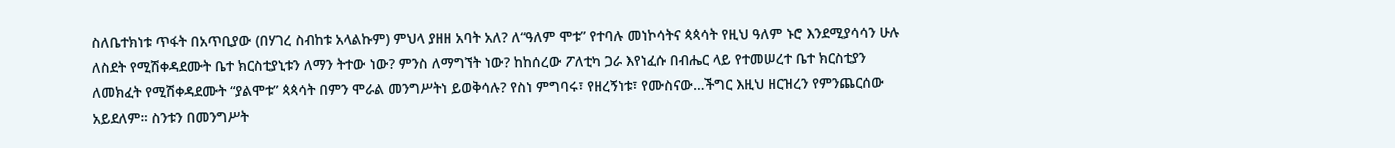ስለቤተክነቱ ጥፋት በአጥቢያው (በሃገረ ስብከቱ አላልኩም) ምህላ ያዘዘ አባት አለ? ለ“ዓለም ሞቱ” የተባሉ መነኮሳትና ጳጳሳት የዚህ ዓለም ኑሮ እንደሚያሳሳን ሁሉ ለስደት የሚሽቀዳደሙት ቤተ ክርስቲያኒቱን ለማን ትተው ነው? ምንስ ለማግኘት ነው? ከከሰረው ፖለቲካ ጋራ እየነፈሱ በብሔር ላይ የተመሠረተ ቤተ ክርስቲያን ለመክፈት የሚሽቀዳደሙት “ያልሞቱ” ጳጳሳት በምን ሞራል መንግሥትነ ይወቅሳሉ? የስነ ምግባሩ፣ የዘረኝነቱ፣ የሙስናው…ችግር እዚህ ዘርዝረን የምንጨርሰው አይደለም። ስንቱን በመንግሥት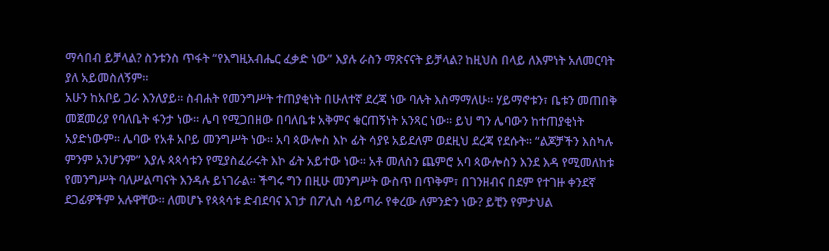ማሳበብ ይቻላል? ስንቱንስ ጥፋት “የእግዚአብሔር ፈቃድ ነው” እያሉ ራስን ማጽናናት ይቻላል? ከዚህስ በላይ ለእምነት አለመርባት ያለ አይመስለኝም።
አሁን ከአቦይ ጋራ እንለያይ። ስብሐት የመንግሥት ተጠያቂነት በሁለተኛ ደረጃ ነው ባሉት እስማማለሁ። ሃይማኖቱን፣ ቤቱን መጠበቅ መጀመሪያ የባለቤት ፋንታ ነው። ሌባ የሚጋበዘው በባለቤቱ አቅምና ቁርጠኝነት አንጻር ነው። ይህ ግን ሌባውን ከተጠያቂነት አያድነውም። ሌባው የአቶ አቦይ መንግሥት ነው። አባ ጳውሎስ እኮ ፊት ሳያዩ አይደለም ወደዚህ ደረጃ የደሱት። “ልጆቻችን እስካሉ ምንም አንሆንም” እያሉ ጳጳሳቱን የሚያስፈራሩት እኮ ፊት አይተው ነው። አቶ መለስን ጨምሮ አባ ጳውሎስን እንደ እዳ የሚመለከቱ የመንግሥት ባለሥልጣናት እንዳሉ ይነገራል። ችግሩ ግን በዚሁ መንግሥት ውስጥ በጥቅም፣ በገንዘብና በደም የተገዙ ቀንደኛ ደጋፊዎችም አሉዋቸው። ለመሆኑ የጳጳሳቱ ድብደባና እገታ በፖሊስ ሳይጣራ የቀረው ለምንድን ነው? ይቺን የምታህል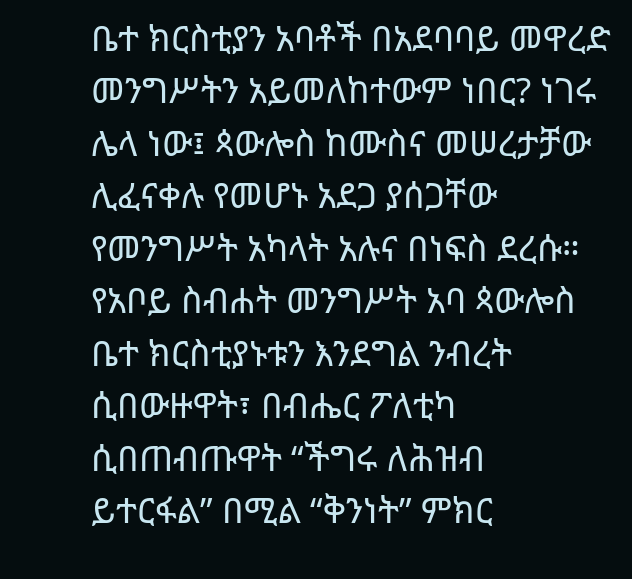ቤተ ክርስቲያን አባቶች በአደባባይ መዋረድ መንግሥትን አይመለከተውም ነበር? ነገሩ ሌላ ነው፤ ጳውሎስ ከሙስና መሠረታቻው ሊፈናቀሉ የመሆኑ አደጋ ያሰጋቸው የመንግሥት አካላት አሉና በነፍስ ደረሱ።
የአቦይ ስብሐት መንግሥት አባ ጳውሎስ ቤተ ክርስቲያኑቱን እንደግል ንብረት ሲበውዙዋት፣ በብሔር ፖለቲካ ሲበጠብጡዋት “ችግሩ ለሕዝብ ይተርፋል” በሚል “ቅንነት” ምክር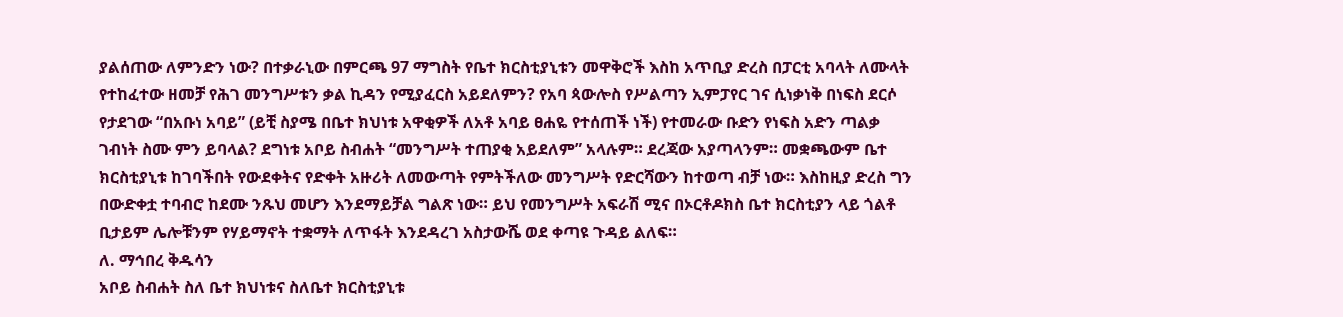ያልሰጠው ለምንድን ነው? በተቃራኒው በምርጫ 97 ማግስት የቤተ ክርስቲያኒቱን መዋቅሮች እስከ አጥቢያ ድረስ በፓርቲ አባላት ለሙላት የተከፈተው ዘመቻ የሕገ መንግሥቱን ቃል ኪዳን የሚያፈርስ አይደለምን? የአባ ጳውሎስ የሥልጣን ኢምፓየር ገና ሲነቃነቅ በነፍስ ደርሶ የታደገው “በአቡነ አባይ” (ይቺ ስያሜ በቤተ ክህነቱ አዋቂዎች ለአቶ አባይ ፀሐዬ የተሰጠች ነች) የተመራው ቡድን የነፍስ አድን ጣልቃ ገብነት ስሙ ምን ይባላል? ደግነቱ አቦይ ስብሐት “መንግሥት ተጠያቂ አይደለም” አላሉም። ደረጃው አያጣላንም። መቋጫውም ቤተ ክርስቲያኒቱ ከገባችበት የውደቀትና የድቀት አዙሪት ለመውጣት የምትችለው መንግሥት የድርሻውን ከተወጣ ብቻ ነው። እስከዚያ ድረስ ግን በውድቀቷ ተባብሮ ከደሙ ንጹህ መሆን እንደማይቻል ግልጽ ነው። ይህ የመንግሥት አፍራሽ ሚና በኦርቶዶክስ ቤተ ክርስቲያን ላይ ጎልቶ ቢታይም ሌሎቹንም የሃይማኖት ተቋማት ለጥፋት እንደዳረገ አስታውሼ ወደ ቀጣዩ ጉዳይ ልለፍ።
ለ. ማኅበረ ቅዱሳን
አቦይ ስብሐት ስለ ቤተ ክህነቱና ስለቤተ ክርስቲያኒቱ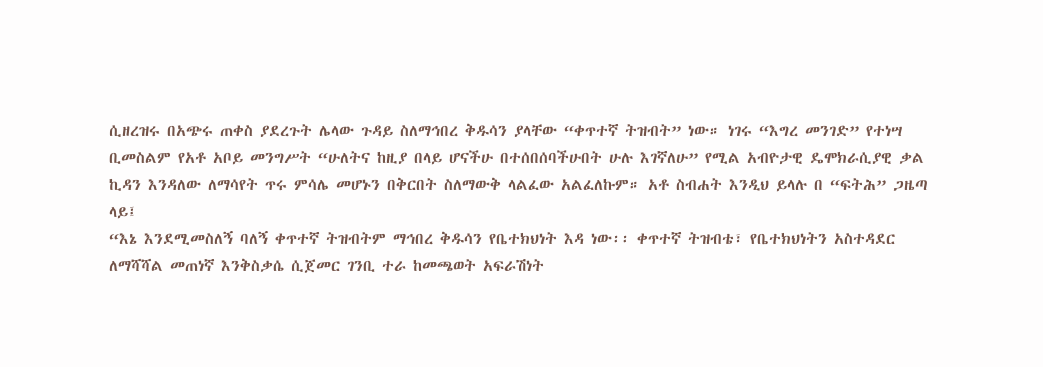ሲዘረዝሩ በአጭሩ ጠቀስ ያደረጉት ሌላው ጉዳይ ስለማኅበረ ቅዱሳን ያላቸው “ቀጥተኛ ትዝብት” ነው። ነገሩ “እግረ መንገድ” የተነሣ ቢመስልም የአቶ አቦይ መንግሥት “ሁለትና ከዚያ በላይ ሆናችሁ በተሰበሰባችሁበት ሁሉ እገኛለሁ” የሚል አብዮታዊ ዴሞክራሲያዊ ቃል ኪዳን እንዳለው ለማሳየት ጥሩ ምሳሌ መሆኑን በቅርበት ስለማውቅ ላልፈው አልፈለኩም። አቶ ስብሐት እንዲህ ይላሉ በ “ፍትሕ” ጋዜጣ ላይ፤
“እኔ እንደሚመስለኝ ባለኝ ቀጥተኛ ትዝብትም ማኅበረ ቅዱሳን የቤተክህነት እዳ ነው፡፡ ቀጥተኛ ትዝብቴ፣ የቤተክህነትን አስተዳደር ለማሻሻል መጠነኛ እንቅስቃሴ ሲጀመር ገንቢ ተራ ከመጫወት አፍራሽነት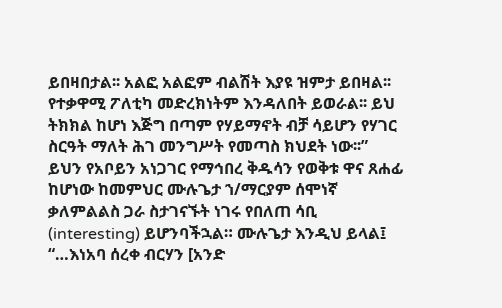ይበዛበታል፡፡ አልፎ አልፎም ብልሽት እያዩ ዝምታ ይበዛል፡፡ የተቃዋሚ ፖለቲካ መድረክነትም እንዳለበት ይወራል፡፡ ይህ ትክክል ከሆነ እጅግ በጣም የሃይማኖት ብቻ ሳይሆን የሃገር ስርዓት ማለት ሕገ መንግሥት የመጣስ ክህደት ነው፡፡”
ይህን የአቦይን አነጋገር የማኅበረ ቅዱሳን የወቅቱ ዋና ጸሐፊ ከሆነው ከመምህር ሙሉጌታ ኀ/ማርያም ሰሞነኛ ቃለምልልስ ጋራ ስታገናኙት ነገሩ የበለጠ ሳቢ (interesting) ይሆንባችኋል። ሙሉጌታ እንዲህ ይላል፤
“…እነአባ ሰረቀ ብርሃን [አንድ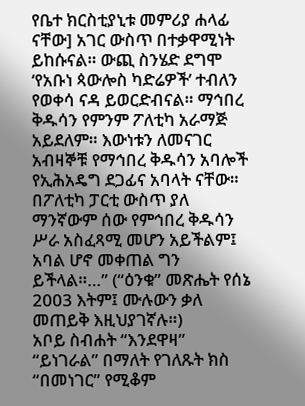የቤተ ክርስቲያኒቱ መምሪያ ሐላፊ ናቸው] አገር ውስጥ በተቃዋሚነት ይከሱናል። ውጪ ስንሄድ ደግሞ ‘የአቡነ ጳውሎስ ካድሬዎች’ ተብለን የወቀሳ ናዳ ይወርድብናል። ማኅበረ ቅዱሳን የምንም ፖለቲካ አራማጅ አይደለም። እውነቱን ለመናገር አብዛኞቹ የማኅበረ ቅዱሳን አባሎች የኢሕአዴግ ደጋፊና አባላት ናቸው። በፖለቲካ ፓርቲ ውስጥ ያለ ማንኛውም ሰው የምኅበረ ቅዱሳን ሥራ አስፈጻሚ መሆን አይችልም፤ አባል ሆኖ መቀጠል ግን ይችላል።…” (“ዕንቁ” መጽሔት የሰኔ 2003 እትም፤ ሙሉውን ቃለ መጠይቅ እዚህያገኛሉ።)
አቦይ ስብሐት “እንደዋዛ” “ይነገራል” በማለት የገለጹት ክስ “በመነገር” የሚቆም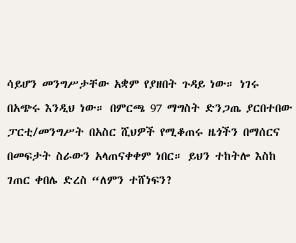ሳይሆን መንግሥታቸው አቋም የያዘበት ጉዳይ ነው። ነገሩ በአጭሩ እንዲህ ነው። በምርጫ 97 ማግስት ድንጋጤ ያርበተበው ፓርቲ/መንግሥት በአስር ሺህዎች የሚቆጠሩ ዜጎችን በማሰርና በመፍታት ስራውን አላጠናቀቀም ነበር። ይህን ተከትሎ እስከ ገጠር ቀበሌ ድረስ “ለምን ተሸነፍን?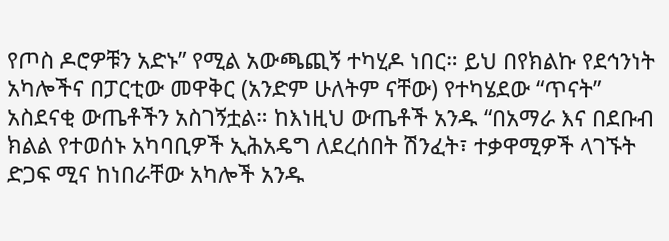የጦስ ዶሮዎቹን አድኑ” የሚል አውጫጪኝ ተካሂዶ ነበር። ይህ በየክልኩ የደኅንነት አካሎችና በፓርቲው መዋቅር (አንድም ሁለትም ናቸው) የተካሄደው “ጥናት” አስደናቂ ውጤቶችን አስገኝቷል። ከእነዚህ ውጤቶች አንዱ “በአማራ እና በደቡብ ክልል የተወሰኑ አካባቢዎች ኢሕአዴግ ለደረሰበት ሽንፈት፣ ተቃዋሚዎች ላገኙት ድጋፍ ሚና ከነበራቸው አካሎች አንዱ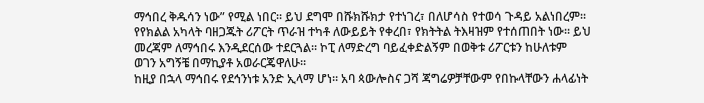ማኅበረ ቅዱሳን ነው” የሚል ነበር። ይህ ደግሞ በሹክሹክታ የተነገረ፣ በለሆሳስ የተወሳ ጉዳይ አልነበረም። የየክልል አካላት ባዘጋጁት ሪፖርት ጥራዝ ተካቶ ለውይይት የቀረበ፣ የክትትል ትእዛዝም የተሰጠበት ነው። ይህ መረጃም ለማኅበሩ እንዲደርሰው ተደርጓል። ኮፒ ለማድረግ ባይፈቀድልኝም በወቅቱ ሪፖርቱን ከሁለቱም ወገን አግኝቼ በማኪያቶ አወራርጄዋለሁ።
ከዚያ በኋላ ማኅበሩ የደኅንነቱ አንድ ኢላማ ሆነ። አባ ጳውሎስና ጋሻ ጃግሬዎቻቸውም የበኩላቸውን ሐላፊነት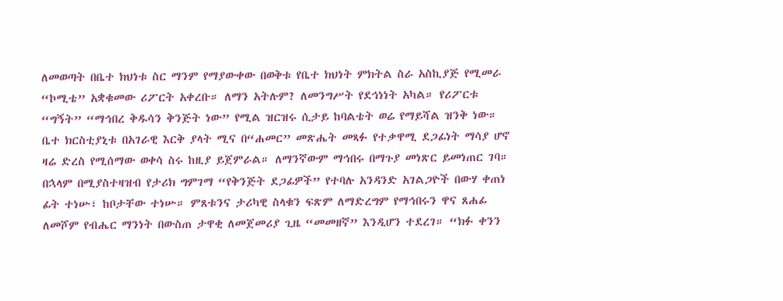ለመወጣት በቤተ ክህነቱ ስር ማንም የማያውቀው በወቅቱ የቤተ ክህነት ምክትል ስራ አስኪያጅ የሚመራ “ኮሚቴ” አቋቁመው ሪፖርት አቀረቡ። ለማን አትሉም? ለመንግሥት የደኅነነት አካል። የሪፖርቱ “ግኝት” “ማኅበረ ቅዱሳን ቅንጅት ነው” የሚል ዝርዝሩ ሲታይ ከባልቴት ወሬ የማይሻል ዝንቅ ነው። ቤተ ክርስቲያኒቱ በአገራዊ እርቅ ያላት ሚና በ“ሐመር” መጽሔት መጻፉ የተቃዋሚ ደጋፊነት ማሳያ ሆኖ ዛሬ ድረስ የሚሰማው ወቀሳ ስሩ ከዚያ ይጀምራል። ለማንኛውም ማኅበሩ በማጉያ መነጽር ይመነጠር ገባ። በኋላም በሚያስተዛዝብ የታሪክ ግምገማ “የቅንጅት ደጋፊዎች” የተባሉ አንዳንድ አገልጋዮች በውሃ ቀጠነ ፊት ተነሡ፣ ከቦታቸው ተነሡ። ምጸቱንና ታሪካዊ ስላቁን ፍጽም ለማድረግም የማኅበሩን ዋና ጸሐፊ ለመሾም የብሔር ማንነት በውስጠ ታዋቂ ለመጀመሪያ ጊዜ “መመዘኛ” እንዲሆን ተደረገ። “ክፉ ቀንን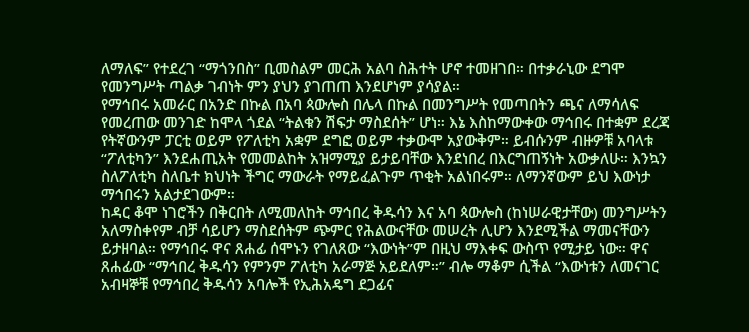ለማለፍ” የተደረገ “ማጎንበስ” ቢመስልም መርሕ አልባ ስሕተት ሆኖ ተመዘገበ። በተቃራኒው ደግሞ የመንግሥት ጣልቃ ገብነት ምን ያህን ያገጠጠ እንደሆነም ያሳያል።
የማኅበሩ አመራር በአንድ በኩል በአባ ጳውሎስ በሌላ በኩል በመንግሥት የመጣበትን ጫና ለማሳለፍ የመረጠው መንገድ ከሞላ ጎደል “ትልቁን ሽፍታ ማስደሰት” ሆነ። እኔ እስከማውቀው ማኅበሩ በተቋም ደረጃ የትኛውንም ፓርቲ ወይም የፖለቲካ አቋም ደግፎ ወይም ተቃውሞ አያውቅም። ይብሱንም ብዙዎቹ አባላቱ “ፖለቲካን” እንደሐጢአት የመመልከት አዝማሚያ ይታይባቸው እንደነበረ በእርግጠኝነት አውቃለሁ። እንኳን ስለፖለቲካ ስለቤተ ክህነት ችግር ማውራት የማይፈልጉም ጥቂት አልነበሩም። ለማንኛውም ይህ እውነታ ማኅበሩን አልታደገውም።
ከዳር ቆሞ ነገሮችን በቅርበት ለሚመለከት ማኅበረ ቅዱሳን እና አባ ጳውሎስ (ከነሠራዊታቸው) መንግሥትን አለማስቀየም ብቻ ሳይሆን ማስደሰትም ጭምር የሕልውናቸው መሠረት ሊሆን እንደሚችል ማመናቸውን ይታዘባል። የማኅበሩ ዋና ጸሐፊ ሰሞኑን የገለጸው “እውነት”ም በዚህ ማእቀፍ ውስጥ የሚታይ ነው። ዋና ጸሐፊው “ማኅበረ ቅዱሳን የምንም ፖለቲካ አራማጅ አይደለም።” ብሎ ማቆም ሲችል “እውነቱን ለመናገር አብዛኞቹ የማኅበረ ቅዱሳን አባሎች የኢሕአዴግ ደጋፊና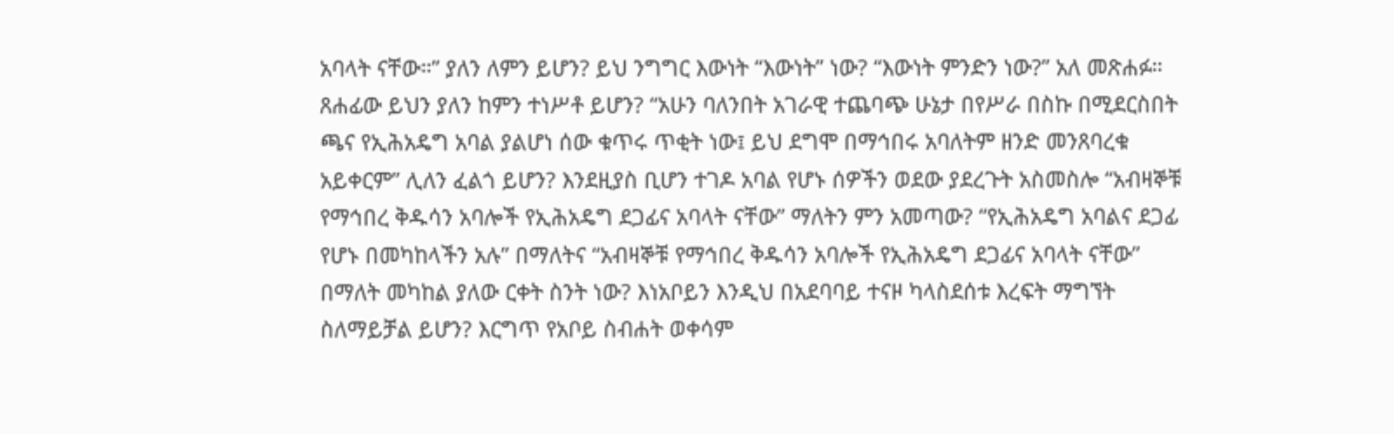አባላት ናቸው።” ያለን ለምን ይሆን? ይህ ንግግር እውነት “እውነት” ነው? “እውነት ምንድን ነው?” አለ መጽሐፉ።
ጸሐፊው ይህን ያለን ከምን ተነሥቶ ይሆን? “አሁን ባለንበት አገራዊ ተጨባጭ ሁኔታ በየሥራ በስኩ በሚደርስበት ጫና የኢሕአዴግ አባል ያልሆነ ሰው ቁጥሩ ጥቂት ነው፤ ይህ ደግሞ በማኅበሩ አባለትም ዘንድ መንጸባረቁ አይቀርም” ሊለን ፈልጎ ይሆን? እንደዚያስ ቢሆን ተገዶ አባል የሆኑ ሰዎችን ወደው ያደረጉት አስመስሎ “አብዛኞቹ የማኅበረ ቅዱሳን አባሎች የኢሕአዴግ ደጋፊና አባላት ናቸው” ማለትን ምን አመጣው? “የኢሕአዴግ አባልና ደጋፊ የሆኑ በመካከላችን አሉ” በማለትና “አብዛኞቹ የማኅበረ ቅዱሳን አባሎች የኢሕአዴግ ደጋፊና አባላት ናቸው” በማለት መካከል ያለው ርቀት ስንት ነው? እነአቦይን እንዲህ በአደባባይ ተናዞ ካላስደሰቱ እረፍት ማግኘት ስለማይቻል ይሆን? እርግጥ የአቦይ ስብሐት ወቀሳም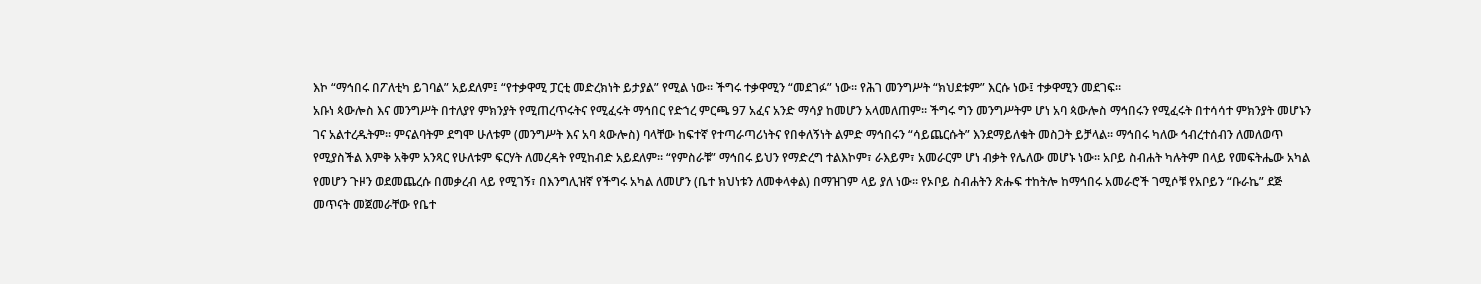እኮ “ማኅበሩ በፖለቲካ ይገባል” አይደለም፤ “የተቃዋሚ ፓርቲ መድረክነት ይታያል” የሚል ነው። ችግሩ ተቃዋሚን “መደገፉ” ነው። የሕገ መንግሥት “ክህደቱም” እርሱ ነው፤ ተቃዋሚን መደገፍ።
አቡነ ጳውሎስ እና መንግሥት በተለያየ ምክንያት የሚጠረጥሩትና የሚፈሩት ማኅበር የድኀረ ምርጫ 97 አፈና አንድ ማሳያ ከመሆን አላመለጠም። ችግሩ ግን መንግሥትም ሆነ አባ ጳውሎስ ማኅበሩን የሚፈሩት በተሳሳተ ምክንያት መሆኑን ገና አልተረዱትም። ምናልባትም ደግሞ ሁለቱም (መንግሥት እና አባ ጳውሎስ) ባላቸው ከፍተኛ የተጣራጣሪነትና የበቀለኝነት ልምድ ማኅበሩን “ሳይጨርሱት” እንደማይለቁት መስጋት ይቻላል። ማኅበሩ ካለው ኅብረተሰብን ለመለወጥ የሚያስችል እምቅ አቅም አንጻር የሁለቱም ፍርሃት ለመረዳት የሚከብድ አይደለም። “የምስራቹ” ማኅበሩ ይህን የማድረግ ተልእኮም፣ ራእይም፣ አመራርም ሆነ ብቃት የሌለው መሆኑ ነው። አቦይ ስብሐት ካሉትም በላይ የመፍትሔው አካል የመሆን ጉዞን ወደመጨረሱ በመቃረብ ላይ የሚገኝ፣ በእንግሊዝኛ የችግሩ አካል ለመሆን (ቤተ ክህነቱን ለመቀላቀል) በማዝገም ላይ ያለ ነው። የኦቦይ ስብሐትን ጽሑፍ ተከትሎ ከማኅበሩ አመራሮች ገሚሶቹ የአቦይን “ቡራኬ” ደጅ መጥናት መጀመራቸው የቤተ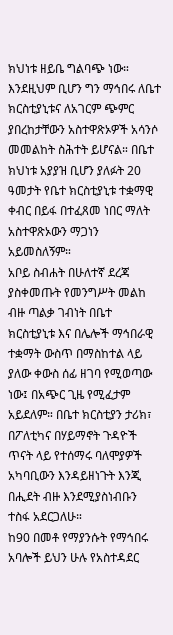ክህነቱ ዘይቤ ግልባጭ ነው። እንደዚህም ቢሆን ግን ማኅበሩ ለቤተ ክርስቲያኒቱና ለአገርም ጭምር ያበረከታቸውን አስተዋጽኦዎች አሳንሶ መመልከት ስሕተት ይሆናል። በቤተ ክህነቱ አያያዝ ቢሆን ያለፉት 20 ዓመታት የቤተ ክርስቲያኒቱ ተቋማዊ ቀብር በይፋ በተፈጸመ ነበር ማለት አስተዋጽኦውን ማጋነን አይመስለኝም።
አቦይ ስብሐት በሁለተኛ ደረጃ ያስቀመጡት የመንግሥት መልከ ብዙ ጣልቃ ገብነት በቤተ ክርስቲያኒቱ እና በሌሎች ማኅበራዊ ተቋማት ውስጥ በማስከተል ላይ ያለው ቀውስ ሰፊ ዘገባ የሚወጣው ነው፤ በአጭር ጊዜ የሚፈታም አይደለም። በቤተ ክርስቲያን ታሪክ፣ በፖለቲካና በሃይማኖት ጉዳዮች ጥናት ላይ የተሰማሩ ባለሞያዎች አካባቢውን እንዳይዘነጉት እንጂ በሒደት ብዙ እንደሚያስነብቡን ተስፋ አደርጋለሁ።
ከ90 በመቶ የማያንሱት የማኅበሩ አባሎች ይህን ሁሉ የአስተዳደር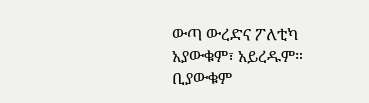ውጣ ውረድና ፖለቲካ አያውቁም፣ አይረዱም። ቢያውቁም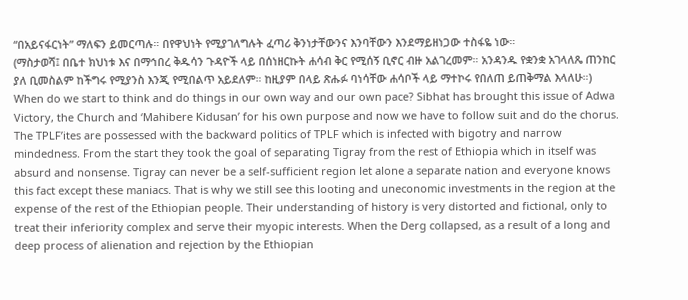“በአይናፋርነት” ማለፍን ይመርጣሉ። በየዋህነት የሚያገለግሉት ፈጣሪ ቅንነታቸውንና እንባቸውን እንደማይዘነጋው ተስፋዬ ነው።
(ማስታወሻ፤ በቤተ ክህነቱ እና በማኅበረ ቅዱሳን ጉዳዮች ላይ በሰነዘርኩት ሐሳብ ቅር የሚሰኝ ቢኖር ብዙ አልገረመም። አንዳንዱ የቋንቋ አገላለጼ ጠንከር ያለ ቢመስልም ከችግሩ የሚያንስ እንጂ የሚበልጥ አይደለም። ከዚያም በላይ ጽሑፉ ባነሳቸው ሐሳቦች ላይ ማተኮሩ የበለጠ ይጠቅማል እላለሁ።)
When do we start to think and do things in our own way and our own pace? Sibhat has brought this issue of Adwa Victory, the Church and ‘Mahibere Kidusan’ for his own purpose and now we have to follow suit and do the chorus.
The TPLF’ites are possessed with the backward politics of TPLF which is infected with bigotry and narrow mindedness. From the start they took the goal of separating Tigray from the rest of Ethiopia which in itself was absurd and nonsense. Tigray can never be a self-sufficient region let alone a separate nation and everyone knows this fact except these maniacs. That is why we still see this looting and uneconomic investments in the region at the expense of the rest of the Ethiopian people. Their understanding of history is very distorted and fictional, only to treat their inferiority complex and serve their myopic interests. When the Derg collapsed, as a result of a long and deep process of alienation and rejection by the Ethiopian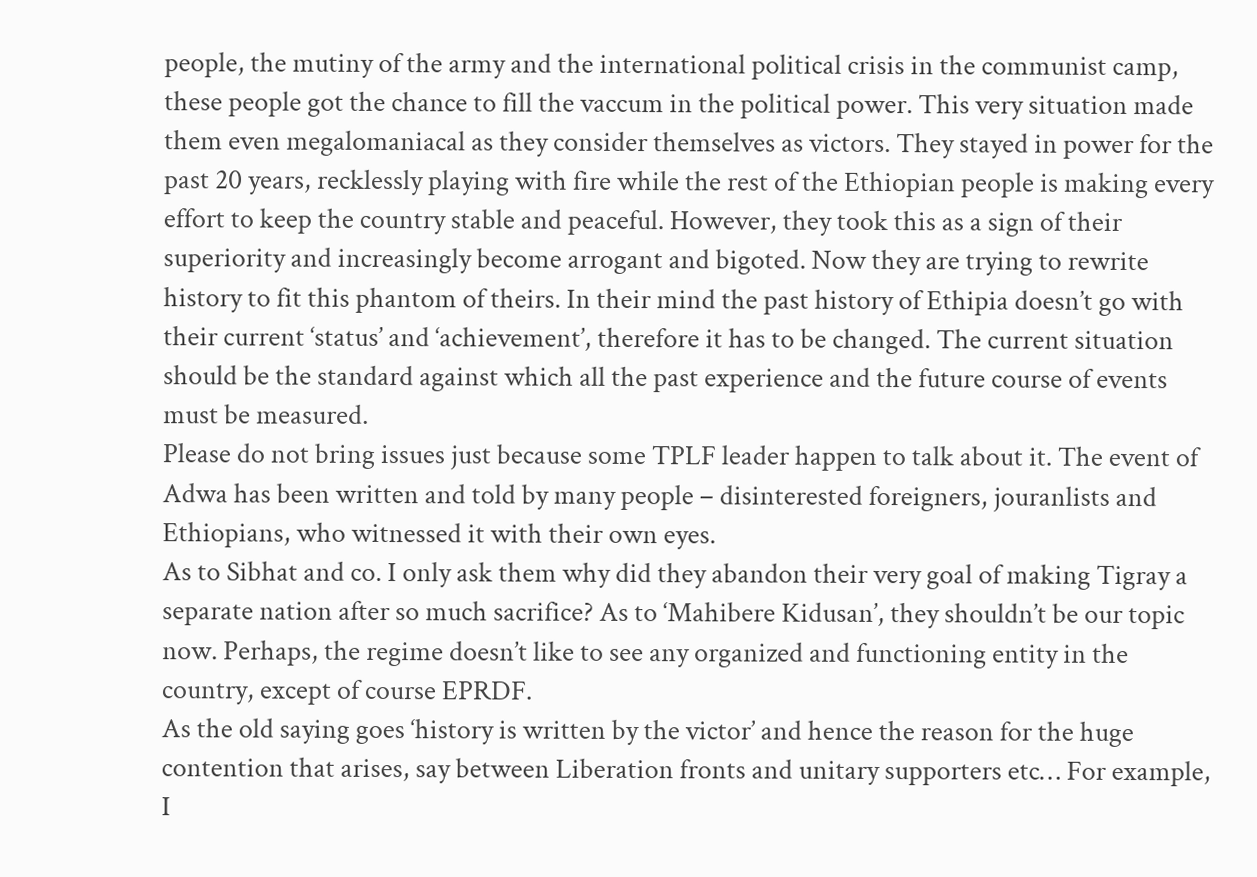people, the mutiny of the army and the international political crisis in the communist camp, these people got the chance to fill the vaccum in the political power. This very situation made them even megalomaniacal as they consider themselves as victors. They stayed in power for the past 20 years, recklessly playing with fire while the rest of the Ethiopian people is making every effort to keep the country stable and peaceful. However, they took this as a sign of their superiority and increasingly become arrogant and bigoted. Now they are trying to rewrite history to fit this phantom of theirs. In their mind the past history of Ethipia doesn’t go with their current ‘status’ and ‘achievement’, therefore it has to be changed. The current situation should be the standard against which all the past experience and the future course of events must be measured.
Please do not bring issues just because some TPLF leader happen to talk about it. The event of Adwa has been written and told by many people – disinterested foreigners, jouranlists and Ethiopians, who witnessed it with their own eyes.
As to Sibhat and co. I only ask them why did they abandon their very goal of making Tigray a separate nation after so much sacrifice? As to ‘Mahibere Kidusan’, they shouldn’t be our topic now. Perhaps, the regime doesn’t like to see any organized and functioning entity in the country, except of course EPRDF.
As the old saying goes ‘history is written by the victor’ and hence the reason for the huge contention that arises, say between Liberation fronts and unitary supporters etc… For example, I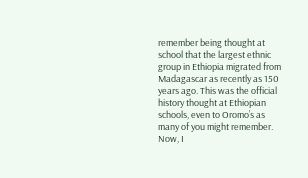remember being thought at school that the largest ethnic group in Ethiopia migrated from Madagascar as recently as 150 years ago. This was the official history thought at Ethiopian schools, even to Oromo’s as many of you might remember. Now, I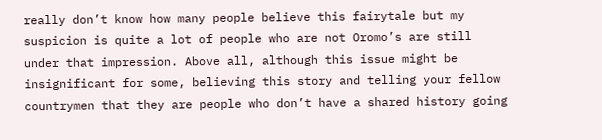really don’t know how many people believe this fairytale but my suspicion is quite a lot of people who are not Oromo’s are still under that impression. Above all, although this issue might be insignificant for some, believing this story and telling your fellow countrymen that they are people who don’t have a shared history going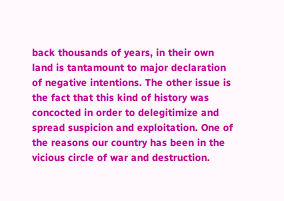back thousands of years, in their own land is tantamount to major declaration of negative intentions. The other issue is the fact that this kind of history was concocted in order to delegitimize and spread suspicion and exploitation. One of the reasons our country has been in the vicious circle of war and destruction.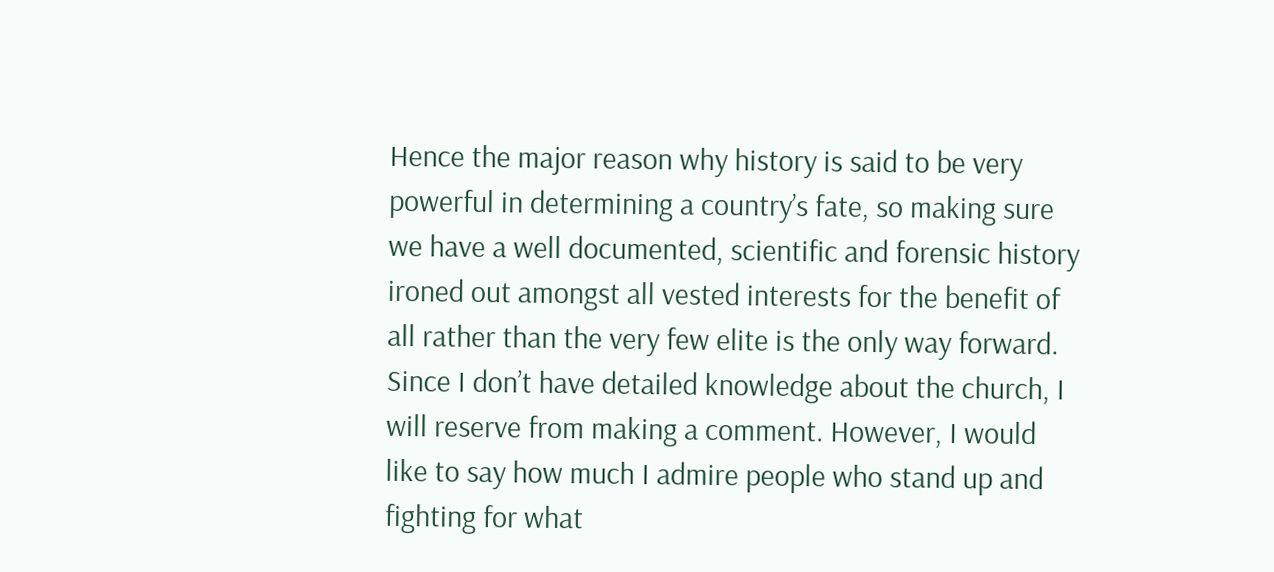Hence the major reason why history is said to be very powerful in determining a country’s fate, so making sure we have a well documented, scientific and forensic history ironed out amongst all vested interests for the benefit of all rather than the very few elite is the only way forward.
Since I don’t have detailed knowledge about the church, I will reserve from making a comment. However, I would like to say how much I admire people who stand up and fighting for what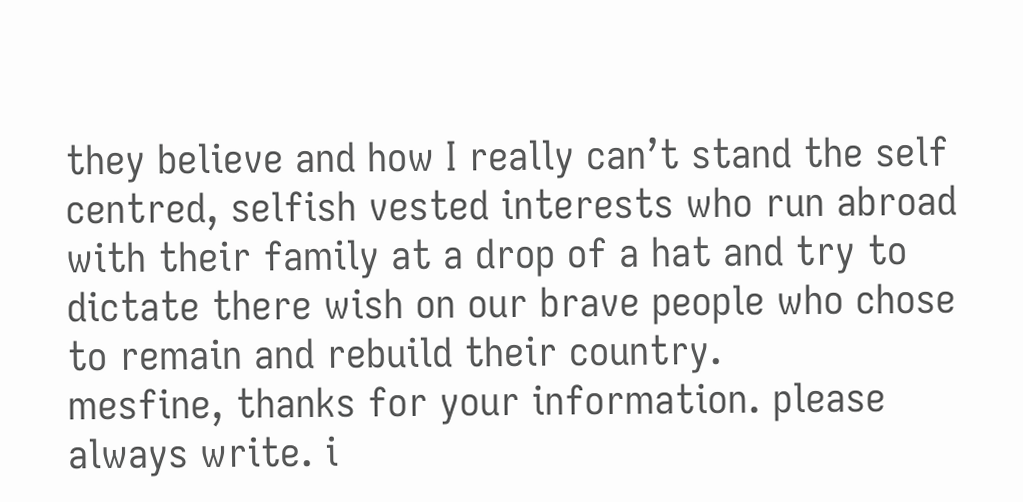they believe and how I really can’t stand the self centred, selfish vested interests who run abroad with their family at a drop of a hat and try to dictate there wish on our brave people who chose to remain and rebuild their country.
mesfine, thanks for your information. please always write. i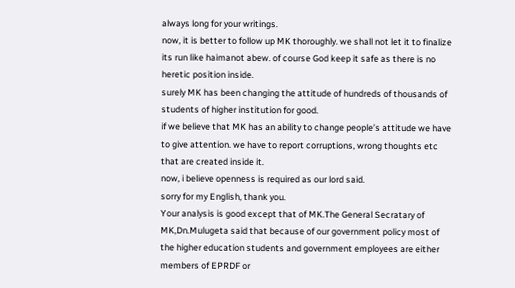always long for your writings.
now, it is better to follow up MK thoroughly. we shall not let it to finalize its run like haimanot abew. of course God keep it safe as there is no heretic position inside.
surely MK has been changing the attitude of hundreds of thousands of students of higher institution for good.
if we believe that MK has an ability to change people’s attitude we have to give attention. we have to report corruptions, wrong thoughts etc that are created inside it.
now, i believe openness is required as our lord said.
sorry for my English, thank you.
Your analysis is good except that of MK.The General Secratary of MK,Dn.Mulugeta said that because of our government policy most of the higher education students and government employees are either members of EPRDF or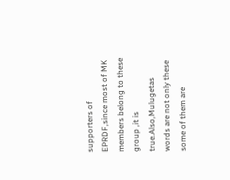supporters of EPRDF,since most of MK members belong to these group ,it is true.Also,Mulugetas words are not only these some of them are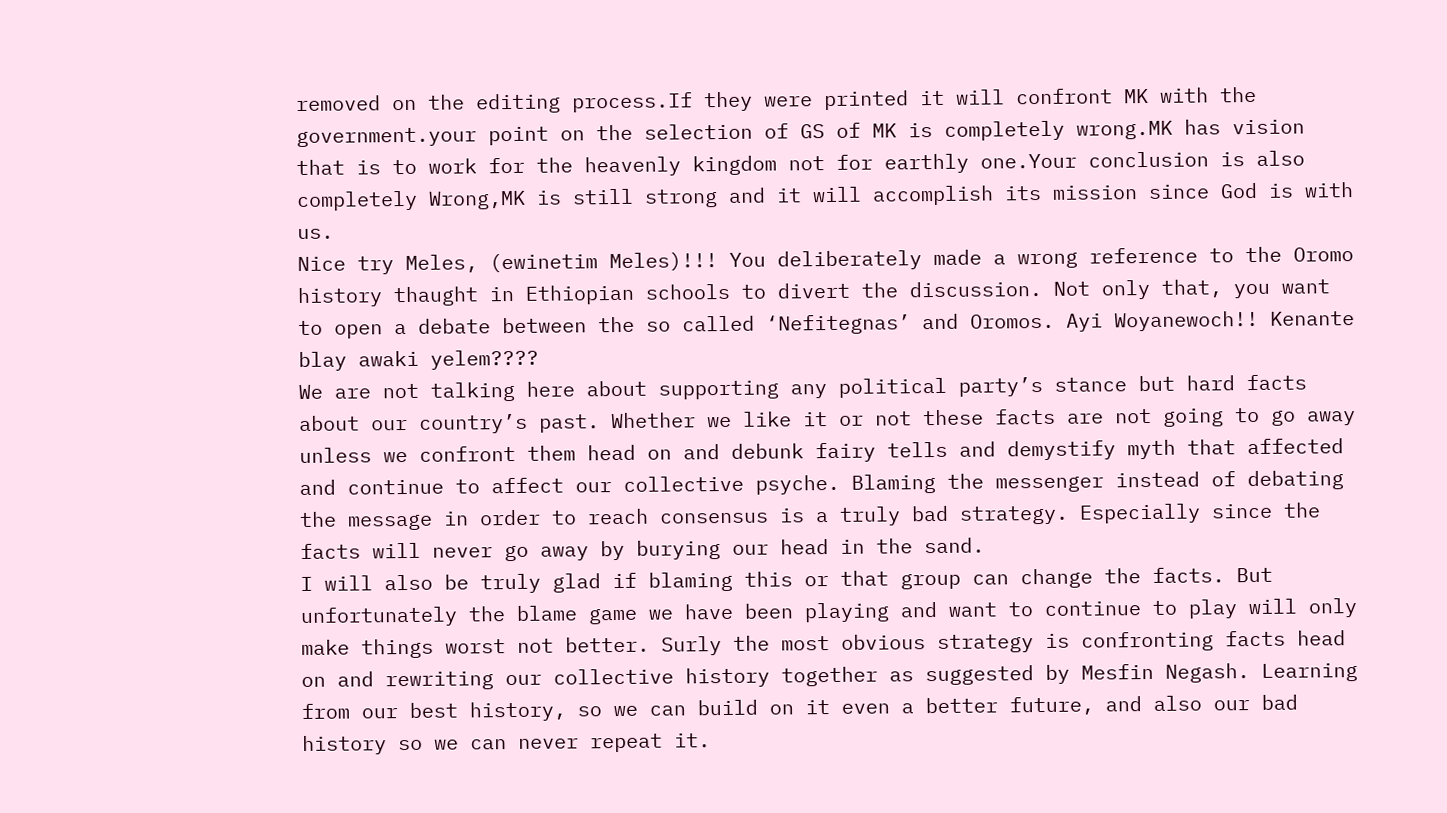removed on the editing process.If they were printed it will confront MK with the government.your point on the selection of GS of MK is completely wrong.MK has vision that is to work for the heavenly kingdom not for earthly one.Your conclusion is also completely Wrong,MK is still strong and it will accomplish its mission since God is with us.
Nice try Meles, (ewinetim Meles)!!! You deliberately made a wrong reference to the Oromo history thaught in Ethiopian schools to divert the discussion. Not only that, you want to open a debate between the so called ‘Nefitegnas’ and Oromos. Ayi Woyanewoch!! Kenante blay awaki yelem????
We are not talking here about supporting any political party’s stance but hard facts about our country’s past. Whether we like it or not these facts are not going to go away unless we confront them head on and debunk fairy tells and demystify myth that affected and continue to affect our collective psyche. Blaming the messenger instead of debating the message in order to reach consensus is a truly bad strategy. Especially since the facts will never go away by burying our head in the sand.
I will also be truly glad if blaming this or that group can change the facts. But unfortunately the blame game we have been playing and want to continue to play will only make things worst not better. Surly the most obvious strategy is confronting facts head on and rewriting our collective history together as suggested by Mesfin Negash. Learning from our best history, so we can build on it even a better future, and also our bad history so we can never repeat it.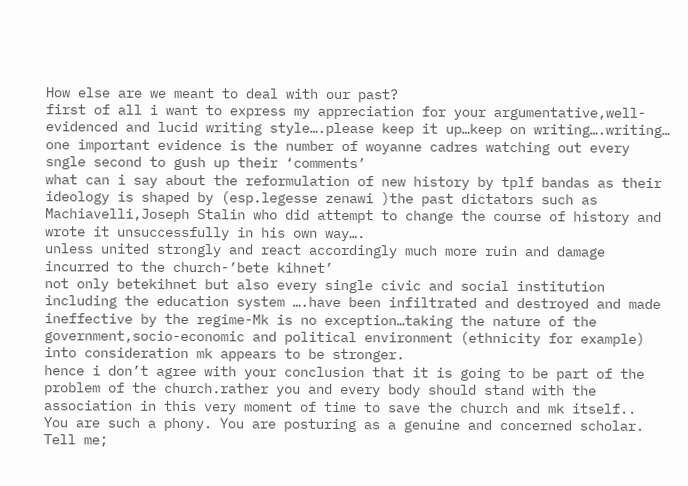How else are we meant to deal with our past?
first of all i want to express my appreciation for your argumentative,well-evidenced and lucid writing style….please keep it up…keep on writing….writing…
one important evidence is the number of woyanne cadres watching out every sngle second to gush up their ‘comments’
what can i say about the reformulation of new history by tplf bandas as their ideology is shaped by (esp.legesse zenawi )the past dictators such as Machiavelli,Joseph Stalin who did attempt to change the course of history and wrote it unsuccessfully in his own way….
unless united strongly and react accordingly much more ruin and damage incurred to the church-’bete kihnet’
not only betekihnet but also every single civic and social institution including the education system ….have been infiltrated and destroyed and made ineffective by the regime-Mk is no exception…taking the nature of the government,socio-economic and political environment (ethnicity for example) into consideration mk appears to be stronger.
hence i don’t agree with your conclusion that it is going to be part of the problem of the church.rather you and every body should stand with the association in this very moment of time to save the church and mk itself..
You are such a phony. You are posturing as a genuine and concerned scholar. Tell me;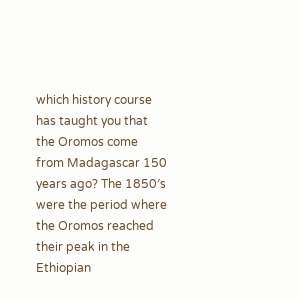which history course has taught you that the Oromos come from Madagascar 150 years ago? The 1850′s were the period where the Oromos reached their peak in the Ethiopian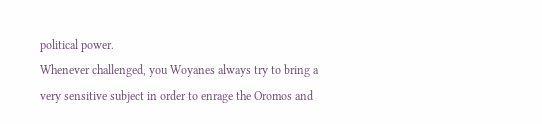political power.
Whenever challenged, you Woyanes always try to bring a very sensitive subject in order to enrage the Oromos and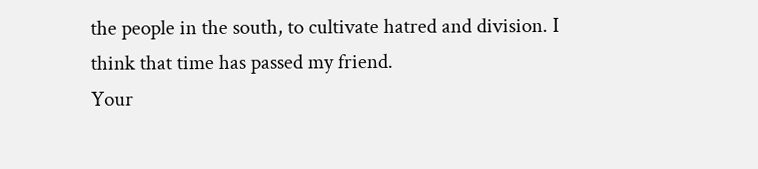the people in the south, to cultivate hatred and division. I think that time has passed my friend.
Your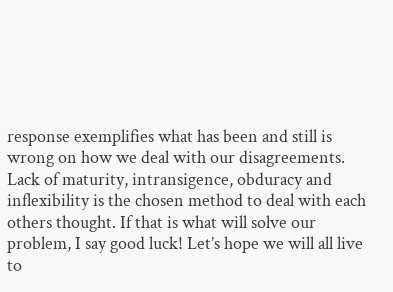response exemplifies what has been and still is wrong on how we deal with our disagreements. Lack of maturity, intransigence, obduracy and inflexibility is the chosen method to deal with each others thought. If that is what will solve our problem, I say good luck! Let’s hope we will all live to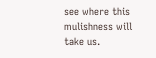see where this mulishness will take us.